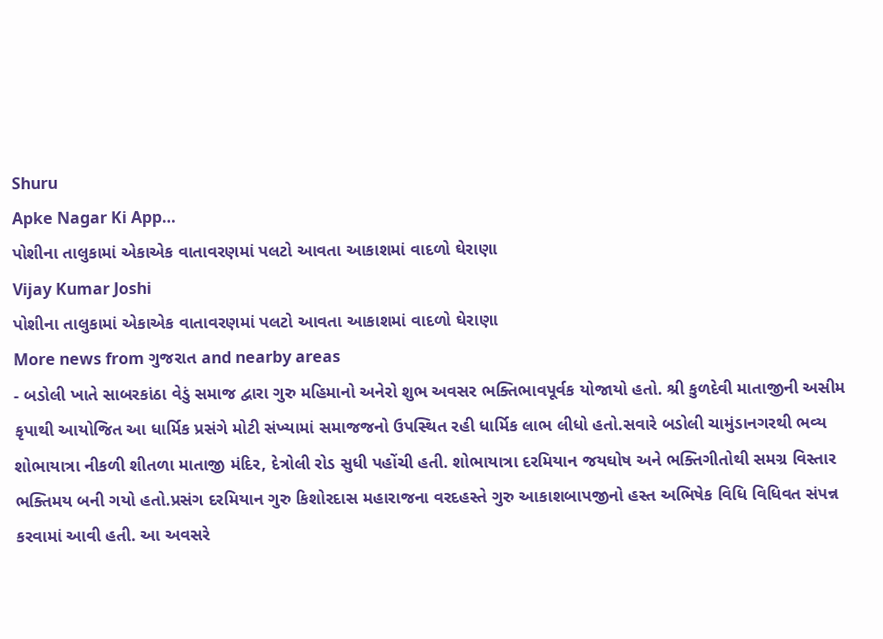Shuru
Apke Nagar Ki App…
પોશીના તાલુકામાં એકાએક વાતાવરણમાં પલટો આવતા આકાશમાં વાદળો ઘેરાણા
Vijay Kumar Joshi
પોશીના તાલુકામાં એકાએક વાતાવરણમાં પલટો આવતા આકાશમાં વાદળો ઘેરાણા
More news from ગુજરાત and nearby areas
- બડોલી ખાતે સાબરકાંઠા વેડું સમાજ દ્વારા ગુરુ મહિમાનો અનેરો શુભ અવસર ભક્તિભાવપૂર્વક યોજાયો હતો. શ્રી કુળદેવી માતાજીની અસીમ કૃપાથી આયોજિત આ ધાર્મિક પ્રસંગે મોટી સંખ્યામાં સમાજજનો ઉપસ્થિત રહી ધાર્મિક લાભ લીધો હતો.સવારે બડોલી ચામુંડાનગરથી ભવ્ય શોભાયાત્રા નીકળી શીતળા માતાજી મંદિર, દેત્રોલી રોડ સુધી પહોંચી હતી. શોભાયાત્રા દરમિયાન જયઘોષ અને ભક્તિગીતોથી સમગ્ર વિસ્તાર ભક્તિમય બની ગયો હતો.પ્રસંગ દરમિયાન ગુરુ કિશોરદાસ મહારાજના વરદહસ્તે ગુરુ આકાશબાપજીનો હસ્ત અભિષેક વિધિ વિધિવત સંપન્ન કરવામાં આવી હતી. આ અવસરે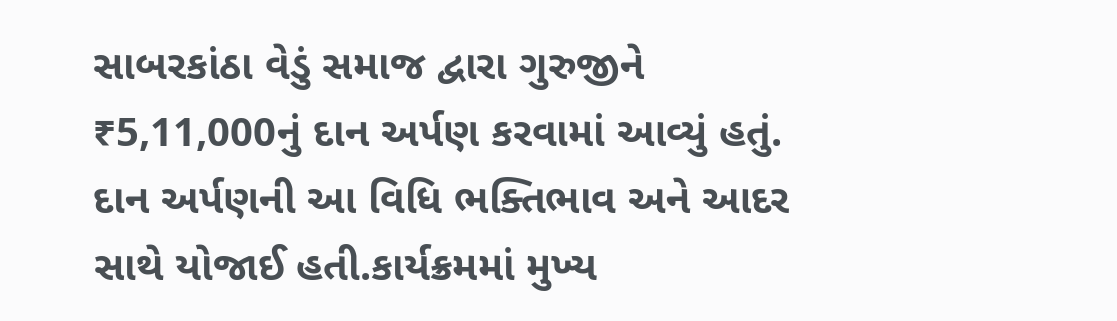સાબરકાંઠા વેડું સમાજ દ્વારા ગુરુજીને ₹5,11,000નું દાન અર્પણ કરવામાં આવ્યું હતું. દાન અર્પણની આ વિધિ ભક્તિભાવ અને આદર સાથે યોજાઈ હતી.કાર્યક્રમમાં મુખ્ય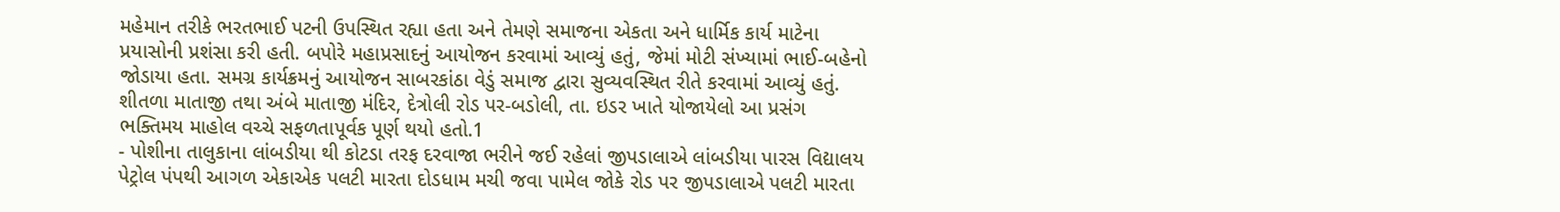મહેમાન તરીકે ભરતભાઈ પટની ઉપસ્થિત રહ્યા હતા અને તેમણે સમાજના એકતા અને ધાર્મિક કાર્ય માટેના પ્રયાસોની પ્રશંસા કરી હતી. બપોરે મહાપ્રસાદનું આયોજન કરવામાં આવ્યું હતું, જેમાં મોટી સંખ્યામાં ભાઈ-બહેનો જોડાયા હતા. સમગ્ર કાર્યક્રમનું આયોજન સાબરકાંઠા વેડું સમાજ દ્વારા સુવ્યવસ્થિત રીતે કરવામાં આવ્યું હતું. શીતળા માતાજી તથા અંબે માતાજી મંદિર, દેત્રોલી રોડ પર-બડોલી, તા. ઇડર ખાતે યોજાયેલો આ પ્રસંગ ભક્તિમય માહોલ વચ્ચે સફળતાપૂર્વક પૂર્ણ થયો હતો.1
- પોશીના તાલુકાના લાંબડીયા થી કોટડા તરફ દરવાજા ભરીને જઈ રહેલાં જીપડાલાએ લાંબડીયા પારસ વિદ્યાલય પેટ્રોલ પંપથી આગળ એકાએક પલટી મારતા દોડધામ મચી જવા પામેલ જોકે રોડ પર જીપડાલાએ પલટી મારતા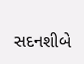સદનશીબે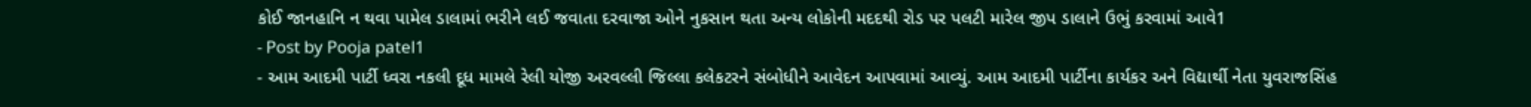કોઈ જાનહાનિ ન થવા પામેલ ડાલામાં ભરીને લઈ જવાતા દરવાજા ઓને નુકસાન થતા અન્ય લોકોની મદદથી રોડ પર પલટી મારેલ જીપ ડાલાને ઉભું કરવામાં આવે1
- Post by Pooja patel1
- આમ આદમી પાર્ટી ધ્વરા નકલી દૂધ મામલે રેલી યોજી અરવલ્લી જિલ્લા કલેકટરને સંબોધીને આવેદન આપવામાં આવ્યું. આમ આદમી પાર્ટીના કાર્યકર અને વિદ્યાર્થી નેતા યુવરાજસિંહ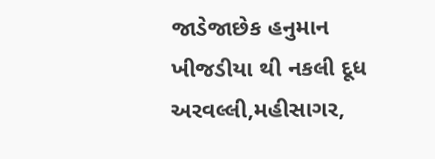જાડેજાછેક હનુમાન ખીજડીયા થી નકલી દૂધ અરવલ્લી,મહીસાગર,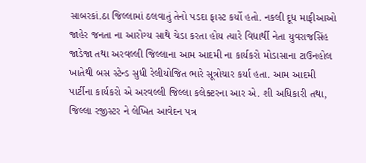સાબરકાં.ઠા જિલ્લામાં ઠલવાતું તેનો પડદા ફાસ્ટ કર્યો હતો. નકલી દૂધ માફીઆઓ જાહેર જનતા ના આરોગ્ય સાથે ચેડા કરતા હોય ત્યારે વિધાર્થી નેતા યુવરાજસિંહ જાડેજા તથા અરવલ્લી જિલ્લાના આમ આદમી ના કાર્યકરો મોડાસાના ટાઉનહોલ ખાતેથી બસ સ્ટેન્ડ સુધી રેલીયોજિત ભારે સૂત્રોચાર કર્યા હતા. આમ આદમી પાર્ટીના કાર્યકરો એ અરવલ્લી જિલ્લા કલેક્ટરના આર એ. શી અધિકારી તથા, જિલ્લા રજીસ્ટર ને લેખિત આવેદન પત્ર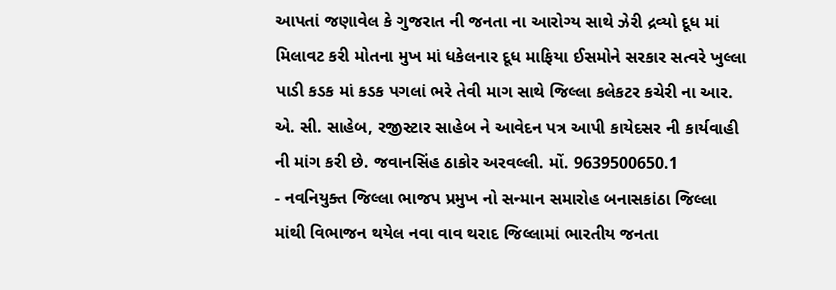આપતાં જણાવેલ કે ગુજરાત ની જનતા ના આરોગ્ય સાથે ઝેરી દ્રવ્યો દૂધ માં મિલાવટ કરી મોતના મુખ માં ધકેલનાર દૂધ માફિયા ઈસમોને સરકાર સત્વરે ખુલ્લા પાડી કડક માં કડક પગલાં ભરે તેવી માગ સાથે જિલ્લા કલેકટર કચેરી ના આર. એ. સી. સાહેબ, રજીસ્ટાર સાહેબ ને આવેદન પત્ર આપી કાયેદસર ની કાર્યવાહી ની માંગ કરી છે. જવાનસિંહ ઠાકોર અરવલ્લી. મોં. 9639500650.1
- નવનિયુક્ત જિલ્લા ભાજપ પ્રમુખ નો સન્માન સમારોહ બનાસકાંઠા જિલ્લા માંથી વિભાજન થયેલ નવા વાવ થરાદ જિલ્લામાં ભારતીય જનતા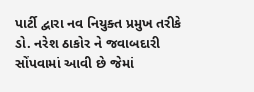પાર્ટી દ્વારા નવ નિયુક્ત પ્રમુખ તરીકે ડો. નરેશ ઠાકોર ને જવાબદારી સોંપવામાં આવી છે જેમાં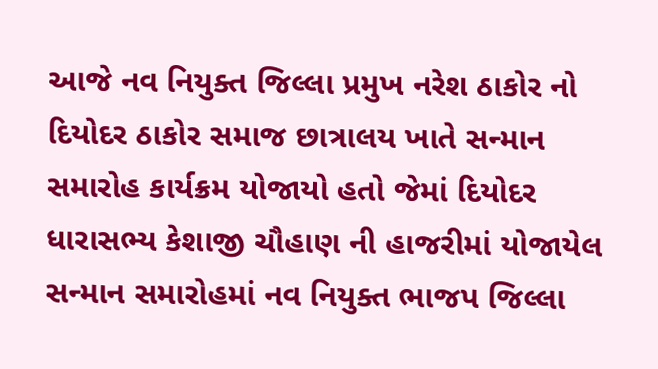આજે નવ નિયુક્ત જિલ્લા પ્રમુખ નરેશ ઠાકોર નો દિયોદર ઠાકોર સમાજ છાત્રાલય ખાતે સન્માન સમારોહ કાર્યક્રમ યોજાયો હતો જેમાં દિયોદર ધારાસભ્ય કેશાજી ચૌહાણ ની હાજરીમાં યોજાયેલ સન્માન સમારોહમાં નવ નિયુક્ત ભાજપ જિલ્લા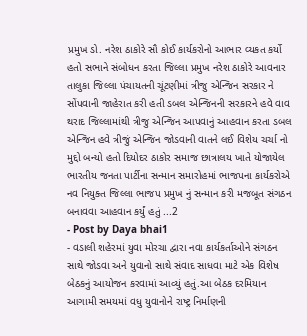પ્રમુખ ડો. નરેશ ઠાકોરે સૌ કોઈ કાર્યકરોનો આભાર વ્યકત કર્યો હતો સભાને સંબોધન કરતા જિલ્લા પ્રમુખ નરેશ ઠાકોરે આવનાર તાલુકા જિલ્લા પંચાયતની ચૂંટણીમાં ત્રીજુ એન્જિન સરકાર ને સોંપવાની જાહેરાત કરી હતી ડબલ એન્જિનની સરકારને હવે વાવ થરાદ જિલ્લામાંથી ત્રીજુ એન્જિન આપવાનું આહવાન કરતા ડબલ એન્જિન હવે ત્રીજું એન્જિન જોડવાની વાતને લઈ વિશેય ચર્ચા નો મુદ્દો બન્યો હતો દિયોદર ઠાકોર સમાજ છાત્રાલય ખાતે યોજાયેલ ભારતીય જનતા પાર્ટીના સન્માન સમારોહમાં ભાજપના કાર્યકરોએ નવ નિયુક્ત જિલ્લા ભાજપ પ્રમુખ નું સન્માન કરી મજબૂત સંગઠન બનાવવા આહવાન કર્યું હતું ...2
- Post by Daya bhai1
- વડાલી શહેરમાં યુવા મોરચા દ્વારા નવા કાર્યકર્તાઓને સંગઠન સાથે જોડવા અને યુવાનો સાથે સંવાદ સાધવા માટે એક વિશેષ બેઠકનું આયોજન કરવામાં આવ્યું હતું.આ બેઠક દરમિયાન આગામી સમયમાં વધુ યુવાનોને રાષ્ટ્ર નિર્માણની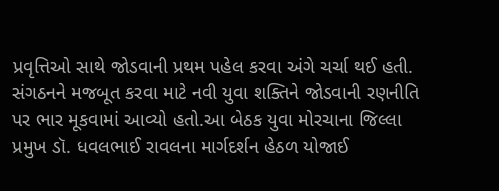પ્રવૃત્તિઓ સાથે જોડવાની પ્રથમ પહેલ કરવા અંગે ચર્ચા થઈ હતી. સંગઠનને મજબૂત કરવા માટે નવી યુવા શક્તિને જોડવાની રણનીતિ પર ભાર મૂકવામાં આવ્યો હતો.આ બેઠક યુવા મોરચાના જિલ્લા પ્રમુખ ડૉ. ધવલભાઈ રાવલના માર્ગદર્શન હેઠળ યોજાઈ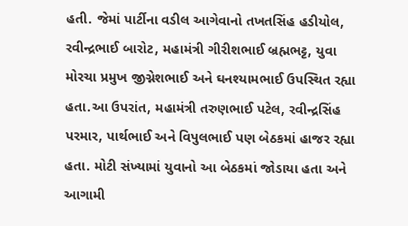હતી. જેમાં પાર્ટીના વડીલ આગેવાનો તખતસિંહ હડીયોલ, રવીન્દ્રભાઈ બારોટ, મહામંત્રી ગીરીશભાઈ બ્રહ્મભટ્ટ, યુવા મોરચા પ્રમુખ જીગ્નેશભાઈ અને ઘનશ્યામભાઈ ઉપસ્થિત રહ્યા હતા.આ ઉપરાંત, મહામંત્રી તરુણભાઈ પટેલ, રવીન્દ્રસિંહ પરમાર, પાર્થભાઈ અને વિપુલભાઈ પણ બેઠકમાં હાજર રહ્યા હતા. મોટી સંખ્યામાં યુવાનો આ બેઠકમાં જોડાયા હતા અને આગામી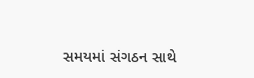સમયમાં સંગઠન સાથે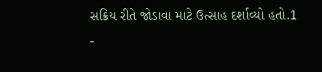સક્રિય રીતે જોડાવા માટે ઉત્સાહ દર્શાવ્યો હતો.1
-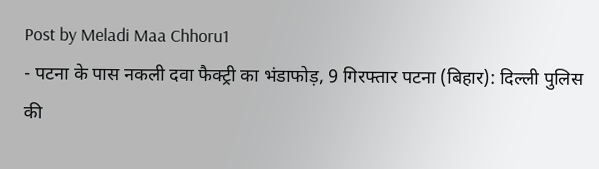Post by Meladi Maa Chhoru1
- पटना के पास नकली दवा फैक्ट्री का भंडाफोड़, 9 गिरफ्तार पटना (बिहार): दिल्ली पुलिस की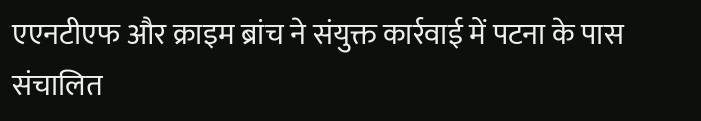एएनटीएफ और क्राइम ब्रांच ने संयुक्त कार्रवाई में पटना के पास संचालित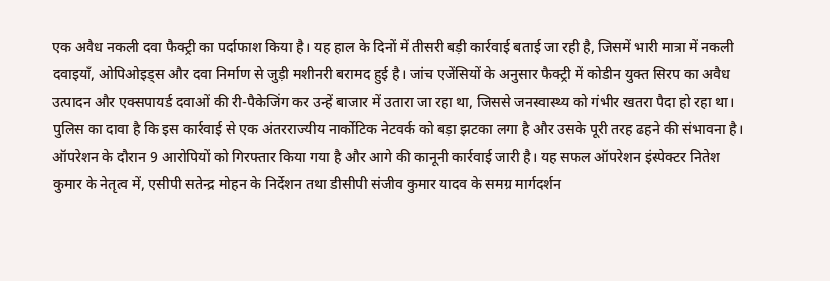एक अवैध नकली दवा फैक्ट्री का पर्दाफाश किया है। यह हाल के दिनों में तीसरी बड़ी कार्रवाई बताई जा रही है, जिसमें भारी मात्रा में नकली दवाइयाँ, ओपिओइड्स और दवा निर्माण से जुड़ी मशीनरी बरामद हुई है। जांच एजेंसियों के अनुसार फैक्ट्री में कोडीन युक्त सिरप का अवैध उत्पादन और एक्सपायर्ड दवाओं की री-पैकेजिंग कर उन्हें बाजार में उतारा जा रहा था, जिससे जनस्वास्थ्य को गंभीर खतरा पैदा हो रहा था। पुलिस का दावा है कि इस कार्रवाई से एक अंतरराज्यीय नार्कोटिक नेटवर्क को बड़ा झटका लगा है और उसके पूरी तरह ढहने की संभावना है। ऑपरेशन के दौरान 9 आरोपियों को गिरफ्तार किया गया है और आगे की कानूनी कार्रवाई जारी है। यह सफल ऑपरेशन इंस्पेक्टर नितेश कुमार के नेतृत्व में, एसीपी सतेन्द्र मोहन के निर्देशन तथा डीसीपी संजीव कुमार यादव के समग्र मार्गदर्शन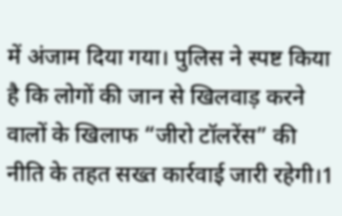में अंजाम दिया गया। पुलिस ने स्पष्ट किया है कि लोगों की जान से खिलवाड़ करने वालों के खिलाफ “जीरो टॉलरेंस” की नीति के तहत सख्त कार्रवाई जारी रहेगी।1